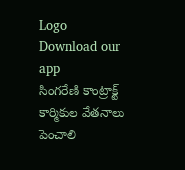Logo
Download our app
సింగరేణి కాంట్రాక్ట్ కార్మికుల వేతనాలు పెంచాలి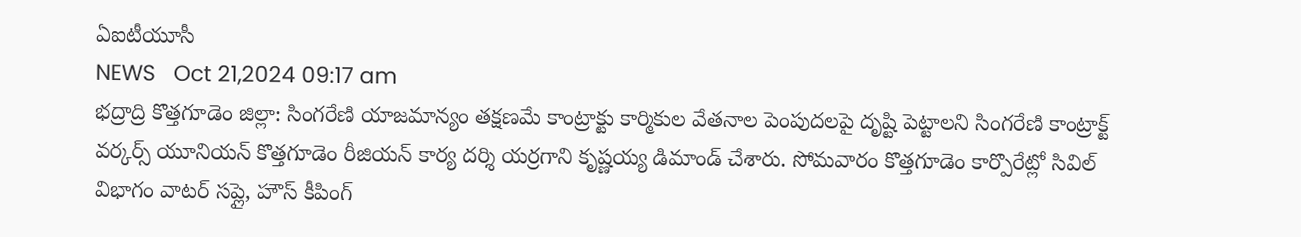ఏఐటీయూసీ
NEWS   Oct 21,2024 09:17 am
భద్రాద్రి కొత్తగూడెం జిల్లా: సింగరేణి యాజమాన్యం తక్షణమే కాంట్రాక్టు కార్మికుల వేతనాల పెంపుదలపై దృష్టి పెట్టాలని సింగరేణి కాంట్రాక్ట్ వర్కర్స్ యూనియన్ కొత్తగూడెం రీజియన్ కార్య దర్శి యర్రగాని కృష్ణయ్య డిమాండ్ చేశారు. సోమవారం కొత్తగూడెం కార్పొరేట్లో సివిల్ విభాగం వాటర్ సప్లై, హౌస్ కీపింగ్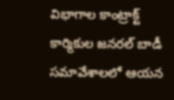విభాగాల కాంట్రాక్ట్ కార్మికుల జనరల్ బాడీ సమావేశాలలో ఆయన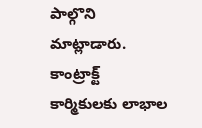పాల్గొని మాట్లాడారు. కాంట్రాక్ట్ కార్మికులకు లాభాల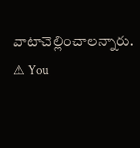వాటాచెల్లించాలన్నారు.
⚠ You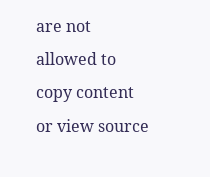are not allowed to copy content or view source